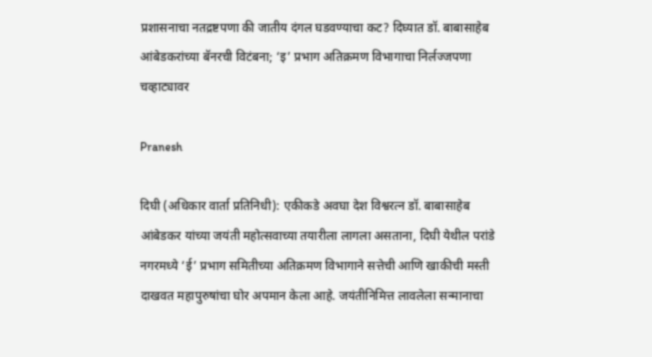प्रशासनाचा नतद्रष्टपणा की जातीय दंगल घडवण्याचा कट? दिघ्यात डॉ. बाबासाहेब आंबेडकरांच्या बॅनरची विटंबना; ‘इ’ प्रभाग अतिक्रमण विभागाचा निर्लज्जपणा चव्हाट्यावर

Pranesh

दिघी (अधिकार वार्ता प्रतिनिधी): एकीकडे अवघा देश विश्वरत्न डॉ. बाबासाहेब आंबेडकर यांच्या जयंती महोत्सवाच्या तयारीला लागला असताना, दिघी येथील परांडे नगरमध्ये ‘ई’ प्रभाग समितीच्या अतिक्रमण विभागाने सत्तेची आणि खाकीची मस्ती दाखवत महापुरुषांचा घोर अपमान केला आहे. जयंतीनिमित्त लावलेला सन्मानाचा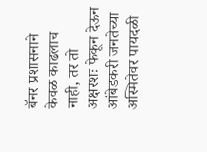बॅनर प्रशासनाने केवळ काढलाच नाही, तर तो अक्षरशः फेकून देऊन आंबेडकरी जनतेच्या अस्मितेवर पायदळी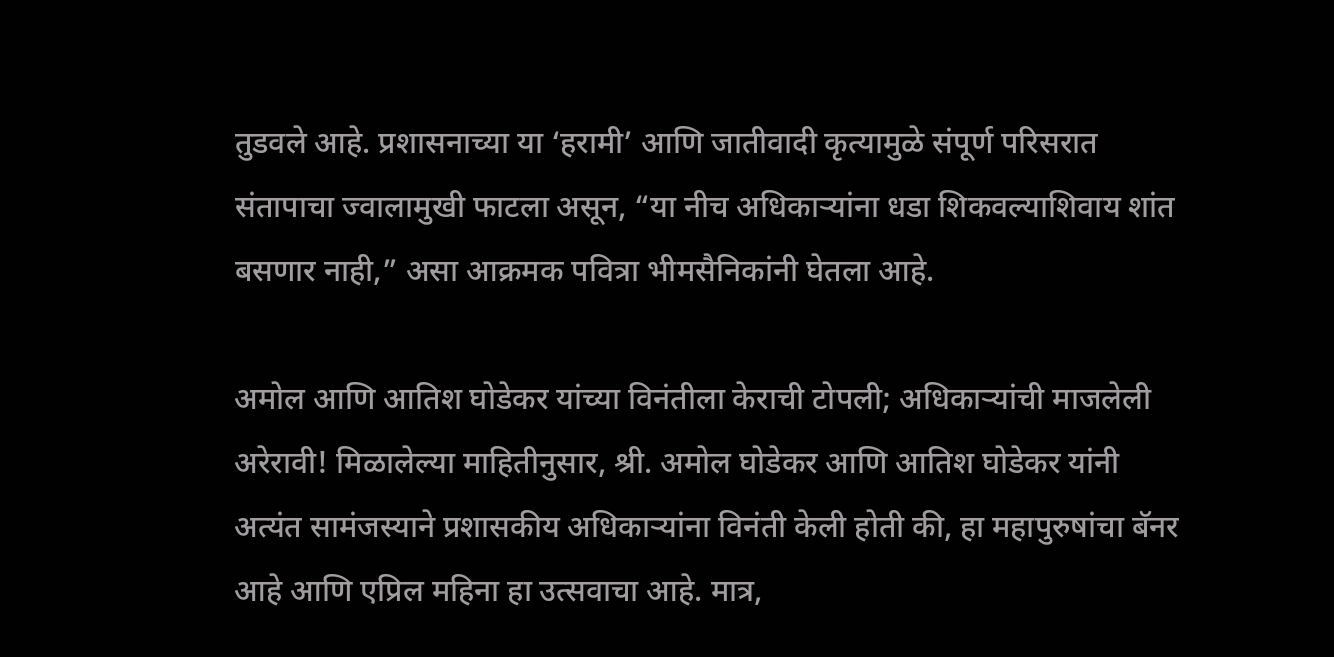तुडवले आहे. प्रशासनाच्या या ‘हरामी’ आणि जातीवादी कृत्यामुळे संपूर्ण परिसरात संतापाचा ज्वालामुखी फाटला असून, “या नीच अधिकाऱ्यांना धडा शिकवल्याशिवाय शांत बसणार नाही,” असा आक्रमक पवित्रा भीमसैनिकांनी घेतला आहे.

अमोल आणि आतिश घोडेकर यांच्या विनंतीला केराची टोपली; अधिकाऱ्यांची माजलेली अरेरावी! मिळालेल्या माहितीनुसार, श्री. अमोल घोडेकर आणि आतिश घोडेकर यांनी अत्यंत सामंजस्याने प्रशासकीय अधिकाऱ्यांना विनंती केली होती की, हा महापुरुषांचा बॅनर आहे आणि एप्रिल महिना हा उत्सवाचा आहे. मात्र,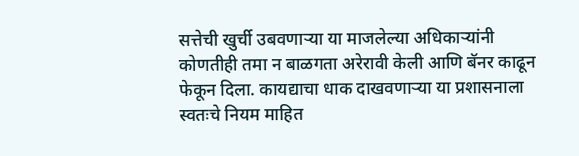सत्तेची खुर्ची उबवणाऱ्या या माजलेल्या अधिकाऱ्यांनी कोणतीही तमा न बाळगता अरेरावी केली आणि बॅनर काढून फेकून दिला. कायद्याचा धाक दाखवणाऱ्या या प्रशासनाला स्वतःचे नियम माहित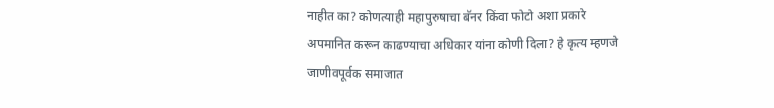नाहीत का? कोणत्याही महापुरुषाचा बॅनर किंवा फोटो अशा प्रकारे अपमानित करून काढण्याचा अधिकार यांना कोणी दिला? हे कृत्य म्हणजे जाणीवपूर्वक समाजात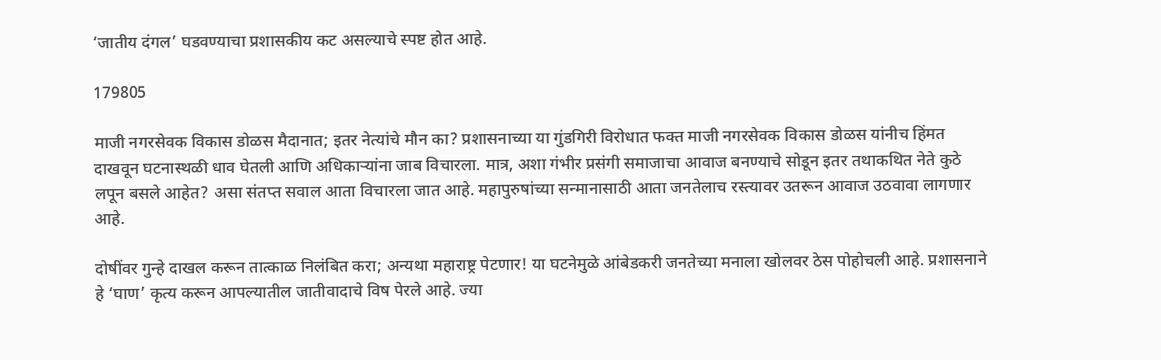‘जातीय दंगल’ घडवण्याचा प्रशासकीय कट असल्याचे स्पष्ट होत आहे.

179805

माजी नगरसेवक विकास डोळस मैदानात; इतर नेत्यांचे मौन का? प्रशासनाच्या या गुंडगिरी विरोधात फक्त माजी नगरसेवक विकास डोळस यांनीच हिंमत दाखवून घटनास्थळी धाव घेतली आणि अधिकाऱ्यांना जाब विचारला. मात्र, अशा गंभीर प्रसंगी समाजाचा आवाज बनण्याचे सोडून इतर तथाकथित नेते कुठे लपून बसले आहेत? असा संतप्त सवाल आता विचारला जात आहे. महापुरुषांच्या सन्मानासाठी आता जनतेलाच रस्त्यावर उतरून आवाज उठवावा लागणार आहे.

दोषींवर गुन्हे दाखल करून तात्काळ निलंबित करा; अन्यथा महाराष्ट्र पेटणार! या घटनेमुळे आंबेडकरी जनतेच्या मनाला खोलवर ठेस पोहोचली आहे. प्रशासनाने हे ‘घाण’ कृत्य करून आपल्यातील जातीवादाचे विष पेरले आहे. ज्या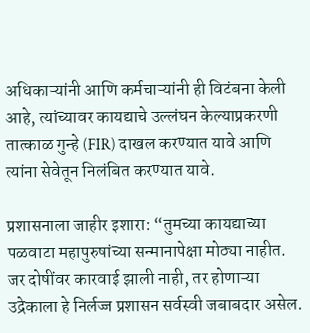अधिकाऱ्यांनी आणि कर्मचाऱ्यांनी ही विटंबना केली आहे, त्यांच्यावर कायद्याचे उल्लंघन केल्याप्रकरणी तात्काळ गुन्हे (FIR) दाखल करण्यात यावे आणि त्यांना सेवेतून निलंबित करण्यात यावे.

प्रशासनाला जाहीर इशारा: “तुमच्या कायद्याच्या पळवाटा महापुरुषांच्या सन्मानापेक्षा मोठ्या नाहीत. जर दोषींवर कारवाई झाली नाही, तर होणाऱ्या उद्रेकाला हे निर्लज्ज प्रशासन सर्वस्वी जबाबदार असेल.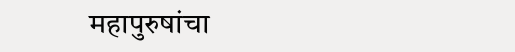महापुरुषांचा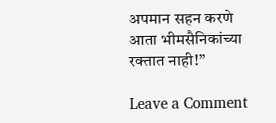अपमान सहन करणे आता भीमसैनिकांच्या रक्तात नाही!”

Leave a Comment